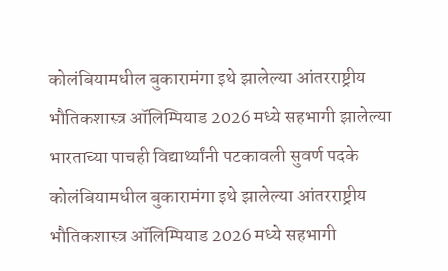कोलंबियामधील बुकारामंगा इथे झालेल्या आंतरराष्ट्रीय भौतिकशास्त्र ऑलिम्पियाड 2026 मध्ये सहभागी झालेल्या भारताच्या पाचही विद्यार्थ्यांनी पटकावली सुवर्ण पदके
कोलंबियामधील बुकारामंगा इथे झालेल्या आंतरराष्ट्रीय भौतिकशास्त्र ऑलिम्पियाड 2026 मध्ये सहभागी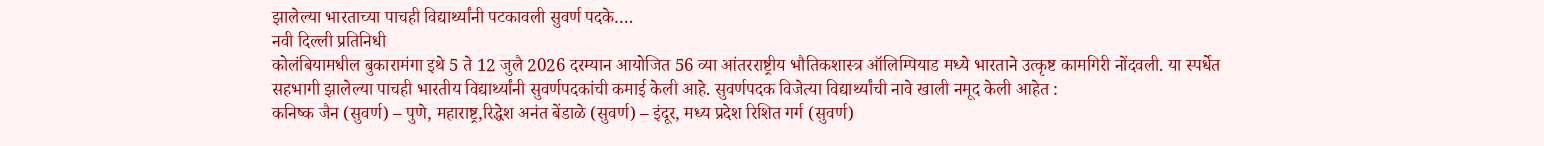झालेल्या भारताच्या पाचही विद्यार्थ्यांनी पटकावली सुवर्ण पदके….
नवी दिल्ली प्रतिनिधी
कोलंबियामधील बुकारामंगा इथे 5 ते 12 जुलै 2026 दरम्यान आयोजित 56 व्या आंतरराष्ट्रीय भौतिकशास्त्र ऑलिम्पियाड मध्ये भारताने उत्कृष्ट कामगिरी नोंदवली. या स्पर्धेत सहभागी झालेल्या पाचही भारतीय विद्यार्थ्यांनी सुवर्णपदकांची कमाई केली आहे. सुवर्णपदक विजेत्या विद्यार्थ्यांची नावे खाली नमूद केली आहेत :
कनिष्क जैन (सुवर्ण) – पुणे, महाराष्ट्र,रिद्धेश अनंत बेंडाळे (सुवर्ण) – इंदूर, मध्य प्रदेश रिशित गर्ग (सुवर्ण)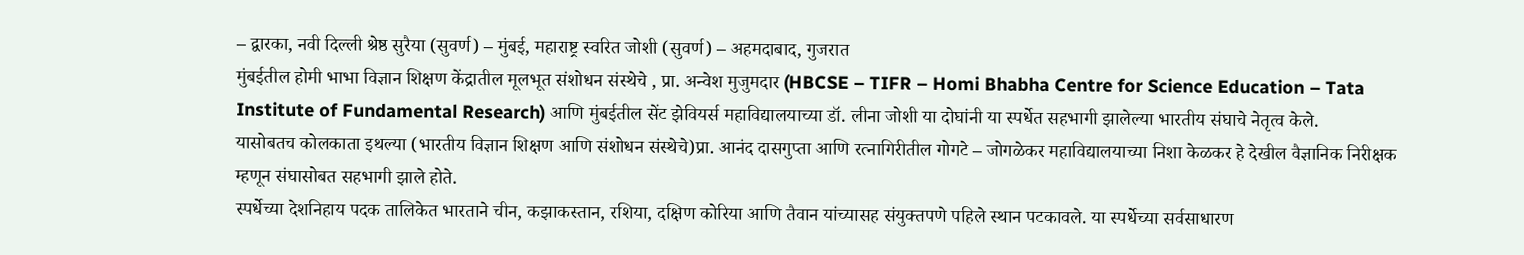– द्वारका, नवी दिल्ली श्रेष्ठ सुरैया (सुवर्ण) – मुंबई, महाराष्ट्र स्वरित जोशी (सुवर्ण) – अहमदाबाद, गुजरात
मुंबईतील होमी भाभा विज्ञान शिक्षण केंद्रातील मूलभूत संशोधन संस्थेचे , प्रा. अन्वेश मुजुमदार (HBCSE – TIFR – Homi Bhabha Centre for Science Education – Tata Institute of Fundamental Research) आणि मुंबईतील सेंट झेवियर्स महाविद्यालयाच्या डॉ. लीना जोशी या दोघांनी या स्पर्धेत सहभागी झालेल्या भारतीय संघाचे नेतृत्व केले.
यासोबतच कोलकाता इथल्या (भारतीय विज्ञान शिक्षण आणि संशोधन संस्थेचे)प्रा. आनंद दासगुप्ता आणि रत्नागिरीतील गोगटे – जोगळेकर महाविद्यालयाच्या निशा केळकर हे देखील वैज्ञानिक निरीक्षक म्हणून संघासोबत सहभागी झाले होते.
स्पर्धेच्या देशनिहाय पदक तालिकेत भारताने चीन, कझाकस्तान, रशिया, दक्षिण कोरिया आणि तैवान यांच्यासह संयुक्तपणे पहिले स्थान पटकावले. या स्पर्धेच्या सर्वसाधारण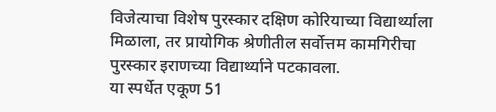विजेत्याचा विशेष पुरस्कार दक्षिण कोरियाच्या विद्यार्थ्याला मिळाला, तर प्रायोगिक श्रेणीतील सर्वोत्तम कामगिरीचा पुरस्कार इराणच्या विद्यार्थ्याने पटकावला.
या स्पर्धेत एकूण 51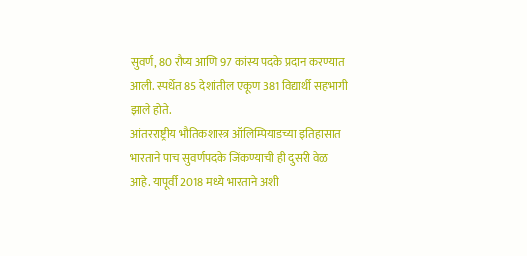सुवर्ण, 80 रौप्य आणि 97 कांस्य पदके प्रदान करण्यात आली. स्पर्धेत 85 देशांतील एकूण 381 विद्यार्थी सहभागी झाले होते.
आंतरराष्ट्रीय भौतिकशास्त्र ऑलिम्पियाडच्या इतिहासात भारताने पाच सुवर्णपदके जिंकण्याची ही दुसरी वेळ आहे. यापूर्वी 2018 मध्ये भारताने अशी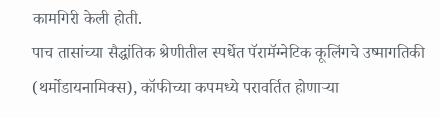कामगिरी केली होती.
पाच तासांच्या सैद्धांतिक श्रेणीतील स्पर्धेत पॅरामॅग्नेटिक कूलिंगचे उष्मागतिकी (थर्मोडायनामिक्स), कॉफीच्या कपमध्ये परावर्तित होणाऱ्या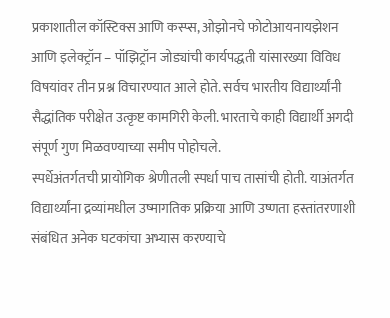प्रकाशातील कॉस्टिक्स आणि कस्प्स, ओझोनचे फोटोआयनायझेशन आणि इलेक्ट्रॉन – पॉझिट्रॉन जोड्यांची कार्यपद्धती यांसारख्या विविध विषयांवर तीन प्रश्न विचारण्यात आले होते. सर्वच भारतीय विद्यार्थ्यांनी सैद्धांतिक परीक्षेत उत्कृष्ट कामगिरी केली. भारताचे काही विद्यार्थी अगदी संपूर्ण गुण मिळवण्याच्या समीप पोहोचले.
स्पर्धेअंतर्गतची प्रायोगिक श्रेणीतली स्पर्धा पाच तासांची होती. याअंतर्गत विद्यार्थ्यांना द्रव्यांमधील उष्मागतिक प्रक्रिया आणि उष्णता हस्तांतरणाशी संबंधित अनेक घटकांचा अभ्यास करण्याचे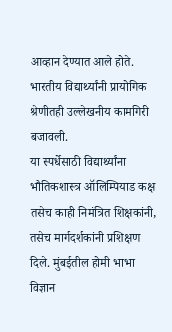आव्हान देण्यात आले होते. भारतीय विद्यार्थ्यांनी प्रायोगिक श्रेणीतही उल्लेखनीय कामगिरी बजावली.
या स्पर्धेसाठी विद्यार्थ्यांना भौतिकशास्त्र ऑलिम्पियाड कक्ष तसेच काही निमंत्रित शिक्षकांनी, तसेच मार्गदर्शकांनी प्रशिक्षण दिले. मुंबईतील होमी भाभा विज्ञान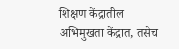शिक्षण केंद्रातील अभिमुखता केंद्रात, तसेच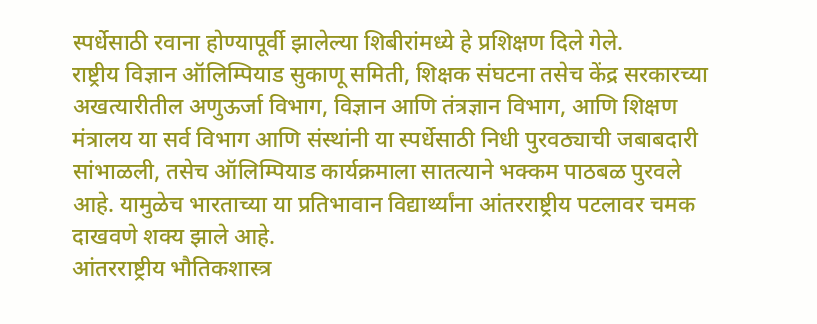स्पर्धेसाठी रवाना होण्यापूर्वी झालेल्या शिबीरांमध्ये हे प्रशिक्षण दिले गेले.
राष्ट्रीय विज्ञान ऑलिम्पियाड सुकाणू समिती, शिक्षक संघटना तसेच केंद्र सरकारच्या अखत्यारीतील अणुऊर्जा विभाग, विज्ञान आणि तंत्रज्ञान विभाग, आणि शिक्षण मंत्रालय या सर्व विभाग आणि संस्थांनी या स्पर्धेसाठी निधी पुरवठ्याची जबाबदारी सांभाळली, तसेच ऑलिम्पियाड कार्यक्रमाला सातत्याने भक्कम पाठबळ पुरवले आहे. यामुळेच भारताच्या या प्रतिभावान विद्यार्थ्यांना आंतरराष्ट्रीय पटलावर चमक दाखवणे शक्य झाले आहे.
आंतरराष्ट्रीय भौतिकशास्त्र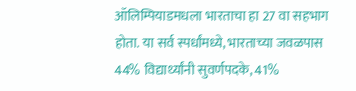ऑलिम्पियाडमधला भारताचा हा 27 वा सहभाग होता. या सर्व स्पर्धांमध्ये, भारताच्या जवळपास 44% विद्यार्थ्यांनी सुवर्णपदके, 41%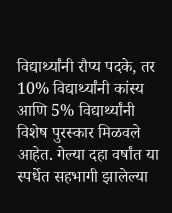विद्यार्थ्यांनी रौप्य पदके, तर 10% विद्यार्थ्यांनी कांस्य आणि 5% विद्यार्थ्यांनी विशेष पुरस्कार मिळवले आहेत. गेल्या दहा वर्षांत या स्पर्धेत सहभागी झालेल्या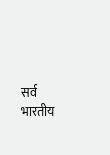सर्व भारतीय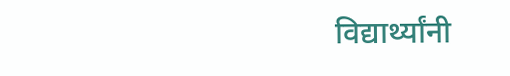विद्यार्थ्यांनी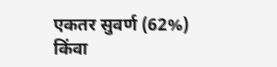एकतर सुवर्ण (62%) किंवा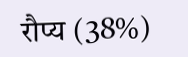रौप्य (38%)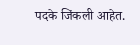पदके जिंकली आहेत.